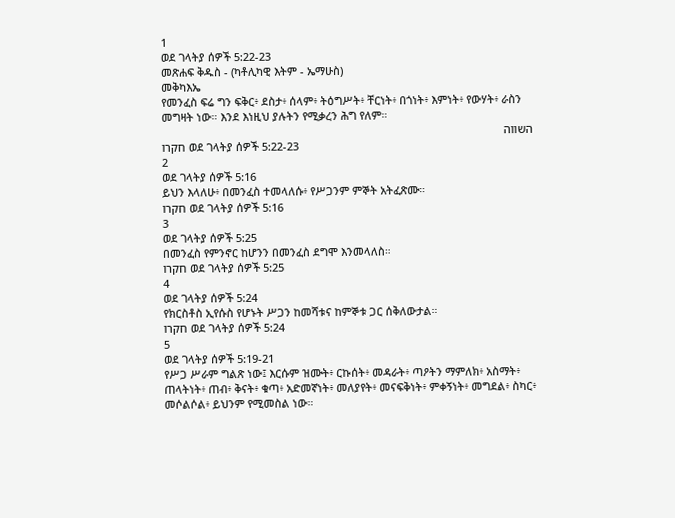1
ወደ ገላትያ ሰዎች 5:22-23
መጽሐፍ ቅዱስ - (ካቶሊካዊ እትም - ኤማሁስ)
መቅካእኤ
የመንፈስ ፍሬ ግን ፍቅር፥ ደስታ፥ ሰላም፥ ትዕግሥት፥ ቸርነት፥ በጎነት፥ እምነት፥ የውሃት፥ ራስን መግዛት ነው። እንደ እነዚህ ያሉትን የሚቃረን ሕግ የለም።
השווה
חקרו ወደ ገላትያ ሰዎች 5:22-23
2
ወደ ገላትያ ሰዎች 5:16
ይህን እላለሁ፥ በመንፈስ ተመላለሱ፥ የሥጋንም ምኞት አትፈጽሙ።
חקרו ወደ ገላትያ ሰዎች 5:16
3
ወደ ገላትያ ሰዎች 5:25
በመንፈስ የምንኖር ከሆንን በመንፈስ ደግሞ እንመላለስ።
חקרו ወደ ገላትያ ሰዎች 5:25
4
ወደ ገላትያ ሰዎች 5:24
የክርስቶስ ኢየሱስ የሆኑት ሥጋን ከመሻቱና ከምኞቱ ጋር ሰቅለውታል።
חקרו ወደ ገላትያ ሰዎች 5:24
5
ወደ ገላትያ ሰዎች 5:19-21
የሥጋ ሥራም ግልጽ ነው፤ እርሱም ዝሙት፥ ርኩሰት፥ መዳራት፥ ጣዖትን ማምለክ፥ አስማት፥ ጠላትነት፥ ጠብ፥ ቅናት፥ ቁጣ፥ አድመኛነት፥ መለያየት፥ መናፍቅነት፥ ምቀኝነት፥ መግደል፥ ስካር፥ መሶልሶል፥ ይህንም የሚመስል ነው።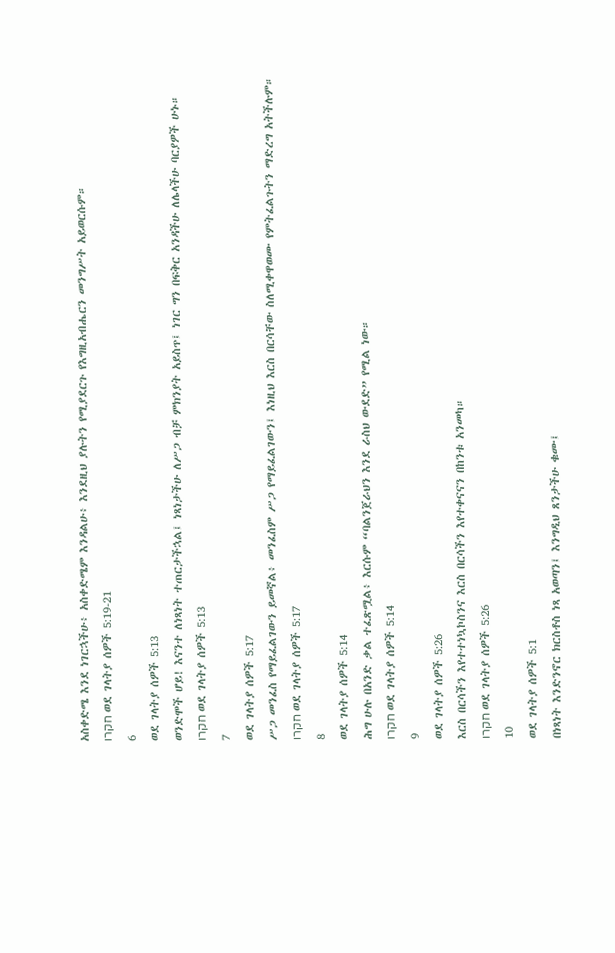አስቀድሜ እንደ ነገርኋችሁ፥ አስቀድሜም እንዳልሁ፥ እንደዚህ ያሉትን የሚያደርጉ የእግዚአብሔርን መንግሥት አይወርሱም።
חקרו ወደ ገላትያ ሰዎች 5:19-21
6
ወደ ገላትያ ሰዎች 5:13
ወንድሞች ሆይ! እናንተ ለነጻነት ተጠርታችኋል፤ ነጻነታችሁ ለሥጋ ብቻ ምክንያት አይስጥ፤ ነገር ግን በፍቅር አንዳችሁ ለሌላችሁ ባርያዎች ሁኑ።
חקרו ወደ ገላትያ ሰዎች 5:13
7
ወደ ገላትያ ሰዎች 5:17
ሥጋ መንፈስ የማይፈልገውን ይመኛል፥ መንፈስም ሥጋ የማይፈልገውን፤ እነዚህ እርስ በርሳቸው ስለሚቀዋወሙ የምትፈልጉትን ማድረግ አትችሉም።
חקרו ወደ ገላትያ ሰዎች 5:17
8
ወደ ገላትያ ሰዎች 5:14
ሕግ ሁሉ በአንድ ቃል ተፈጽሟል፥ እርሱም “ባልንጀራህን እንደ ራስህ ውደድ” የሚል ነው።
חקרו ወደ ገላትያ ሰዎች 5:14
9
ወደ ገላትያ ሰዎች 5:26
እርስ በርሳችን እየተተነኳኮስንና እርስ በርሳችን እየተቀናናን በከንቱ አንመካ።
חקרו ወደ ገላትያ ሰዎች 5:26
10
ወደ ገላትያ ሰዎች 5:1
በነጻነት እንድንኖር ክርስቶስ ነጻ አወጣን፤ እንግዲህ ጸንታችሁ ቁሙ፤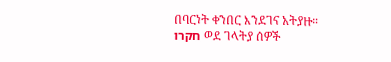በባርነት ቀንበር እንደገና አትያዙ።
חקרו ወደ ገላትያ ሰዎች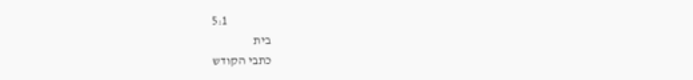5:1
בית
כתבי הקודש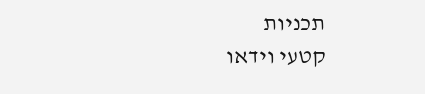תכניות
קטעי וידאו